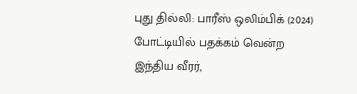புது தில்லி: பாரீஸ் ஒலிம்பிக் (2024) போட்டியில் பதக்கம் வென்ற இந்திய வீரர்,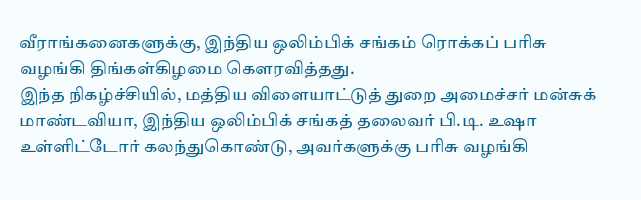வீராங்கனைகளுக்கு, இந்திய ஒலிம்பிக் சங்கம் ரொக்கப் பரிசு வழங்கி திங்கள்கிழமை கௌரவித்தது.
இந்த நிகழ்ச்சியில், மத்திய விளையாட்டுத் துறை அமைச்சர் மன்சுக் மாண்டவியா, இந்திய ஒலிம்பிக் சங்கத் தலைவர் பி.டி. உஷா உள்ளிட்டோர் கலந்துகொண்டு, அவர்களுக்கு பரிசு வழங்கி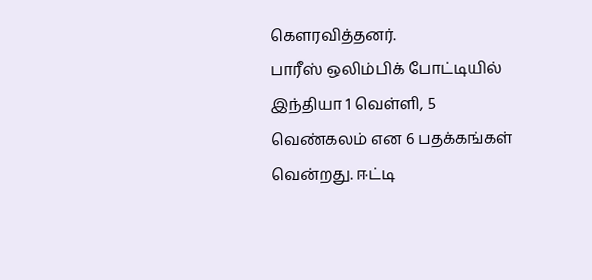கௌரவித்தனர்.
பாரீஸ் ஒலிம்பிக் போட்டியில் இந்தியா 1 வெள்ளி, 5 வெண்கலம் என 6 பதக்கங்கள் வென்றது. ஈட்டி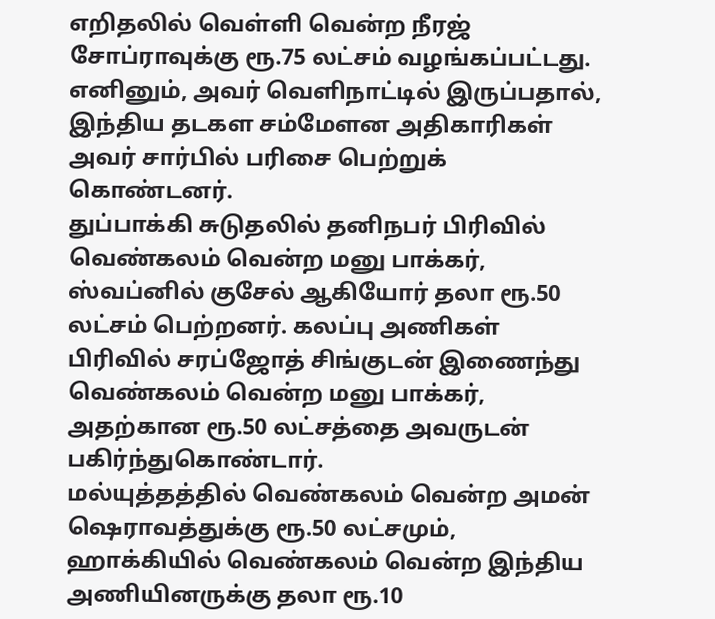எறிதலில் வெள்ளி வென்ற நீரஜ் சோப்ராவுக்கு ரூ.75 லட்சம் வழங்கப்பட்டது. எனினும், அவர் வெளிநாட்டில் இருப்பதால், இந்திய தடகள சம்மேளன அதிகாரிகள் அவர் சார்பில் பரிசை பெற்றுக் கொண்டனர்.
துப்பாக்கி சுடுதலில் தனிநபர் பிரிவில் வெண்கலம் வென்ற மனு பாக்கர், ஸ்வப்னில் குசேல் ஆகியோர் தலா ரூ.50 லட்சம் பெற்றனர். கலப்பு அணிகள் பிரிவில் சரப்ஜோத் சிங்குடன் இணைந்து வெண்கலம் வென்ற மனு பாக்கர், அதற்கான ரூ.50 லட்சத்தை அவருடன் பகிர்ந்துகொண்டார்.
மல்யுத்தத்தில் வெண்கலம் வென்ற அமன் ஷெராவத்துக்கு ரூ.50 லட்சமும், ஹாக்கியில் வெண்கலம் வென்ற இந்திய அணியினருக்கு தலா ரூ.10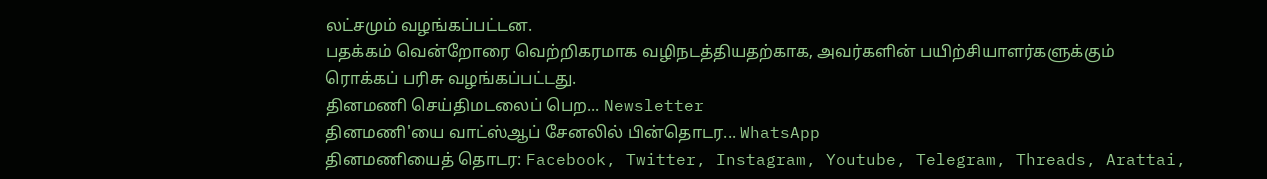லட்சமும் வழங்கப்பட்டன.
பதக்கம் வென்றோரை வெற்றிகரமாக வழிநடத்தியதற்காக, அவர்களின் பயிற்சியாளர்களுக்கும் ரொக்கப் பரிசு வழங்கப்பட்டது.
தினமணி செய்திமடலைப் பெற... Newsletter
தினமணி'யை வாட்ஸ்ஆப் சேனலில் பின்தொடர... WhatsApp
தினமணியைத் தொடர: Facebook, Twitter, Instagram, Youtube, Telegram, Threads, Arattai,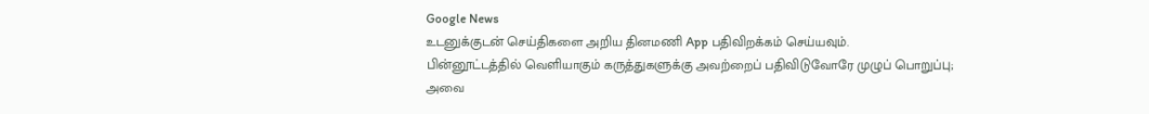Google News
உடனுக்குடன் செய்திகளை அறிய தினமணி App பதிவிறக்கம் செய்யவும்.
பின்னூட்டத்தில் வெளியாகும் கருத்துகளுக்கு அவற்றைப் பதிவிடுவோரே முழுப் பொறுப்பு; அவை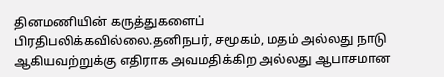தினமணியின் கருத்துகளைப் பிரதிபலிக்கவில்லை.தனிநபர், சமூகம், மதம் அல்லது நாடு ஆகியவற்றுக்கு எதிராக அவமதிக்கிற அல்லது ஆபாசமான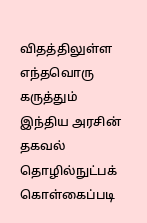விதத்திலுள்ள எந்தவொரு கருத்தும் இந்திய அரசின் தகவல் தொழில்நுட்பக் கொள்கைப்படி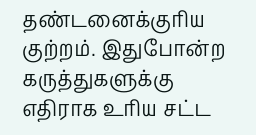தண்டனைக்குரிய குற்றம். இதுபோன்ற கருத்துகளுக்கு எதிராக உரிய சட்ட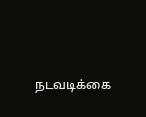நடவடிக்கை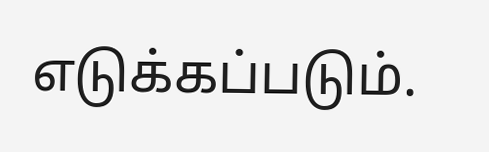எடுக்கப்படும்.